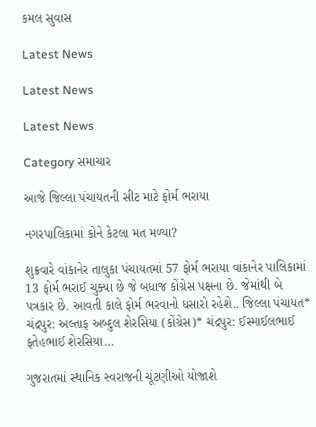કમલ સુવાસ

Latest News

Latest News

Latest News

Category સમાચાર

આજે જિલ્લા પંચાયતની સીટ માટે ફોર્મ ભરાયા

નગરપાલિકામાં કોને કેટલા મત મળ્યા?

શુક્રવારે વાંકાનેર તાલુકા પંચાયતમાં 57 ફોર્મ ભરાયા વાંકાનેર પાલિકામાં 13 ફોર્મ ભરાઈ ચુક્યા છે જે બધાજ કોંગ્રેસ પક્ષના છે. જેમાંથી બે પત્રકાર છે. આવતી કાલે ફોર્મ ભરવાનો ધસારો રહેશે.. જિલ્લા પંચાયત* ચંદ્રપુર: અલ્તાફ અબ્દુલ શેરસિયા (કોંગ્રેસ)* ચંદ્રપુર: ઈસ્માઈલભાઈ ફતેહભાઈ શેરસિયા…

ગુજરાતમાં સ્થાનિક સ્વરાજની ચૂંટણીઓ યોજાશે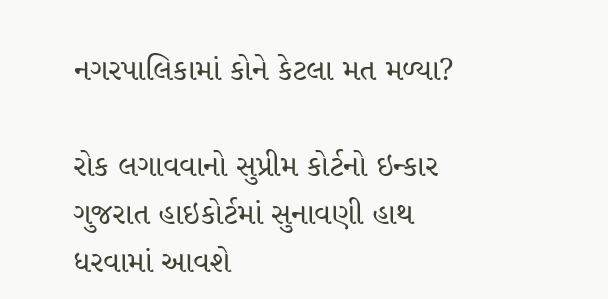નગરપાલિકામાં કોને કેટલા મત મળ્યા?

રોક લગાવવાનો સુપ્રીમ કોર્ટનો ઇન્કાર ગુજરાત હાઇકોર્ટમાં સુનાવણી હાથ ધરવામાં આવશે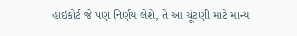હાઇકોર્ટ જે પણ નિર્ણય લેશે, તે આ ચૂંટણી માટે માન્ય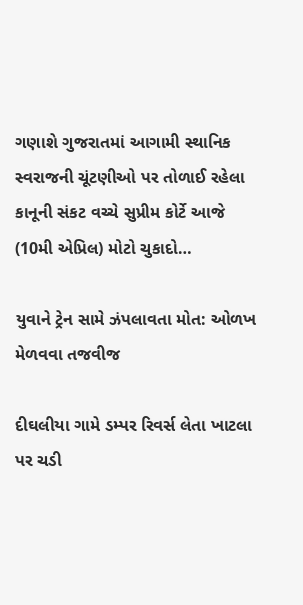ગણાશે ગુજરાતમાં આગામી સ્થાનિક સ્વરાજની ચૂંટણીઓ પર તોળાઈ રહેલા કાનૂની સંકટ વચ્ચે સુપ્રીમ કોર્ટે આજે (10મી એપ્રિલ) મોટો ચુકાદો…

યુવાને ટ્રેન સામે ઝંપલાવતા મોત: ઓળખ મેળવવા તજવીજ

દીઘલીયા ગામે ડમ્પર રિવર્સ લેતા ખાટલા પર ચડી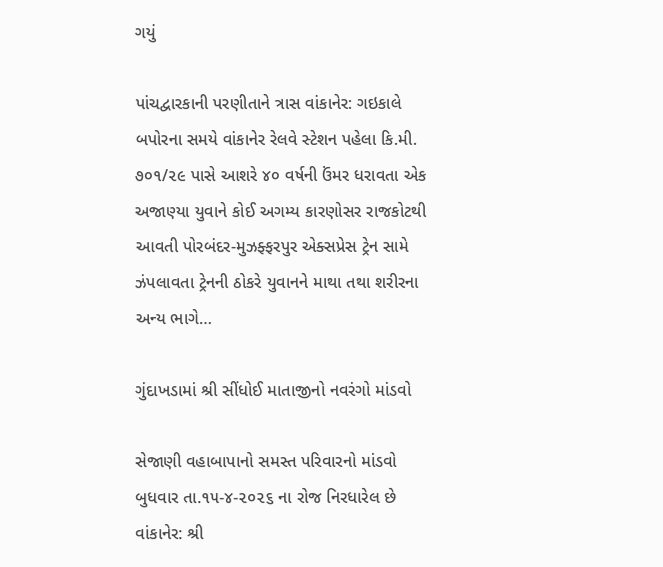ગયું

પાંચદ્વારકાની પરણીતાને ત્રાસ વાંકાનેર: ગઇકાલે બપોરના સમયે વાંકાનેર રેલવે સ્ટેશન પહેલા કિ.મી. ૭૦૧/૨૯ પાસે આશરે ૪૦ વર્ષની ઉંમર ધરાવતા એક અજાણ્યા યુવાને કોઈ અગમ્ય કારણોસર રાજકોટથી આવતી પોરબંદર-મુઝફ્ફરપુર એક્સપ્રેસ ટ્રેન સામે ઝંપલાવતા ટ્રેનની ઠોકરે યુવાનને માથા તથા શરીરના અન્ય ભાગે…

ગુંદાખડામાં શ્રી સીંધોઈ માતાજીનો નવરંગો માંડવો

સેજાણી વહાબાપાનો સમસ્ત પરિવારનો માંડવો બુધવાર તા.૧૫-૪-૨૦૨૬ ના રોજ નિરધારેલ છે વાંકાનેર: શ્રી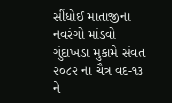સીંધોઈ માતાજીના નવરંગો માંડવો ગુંદાખડા મુકામે સંવત ૨૦૮૨ ના ચૈત્ર વદ-૧૩ ને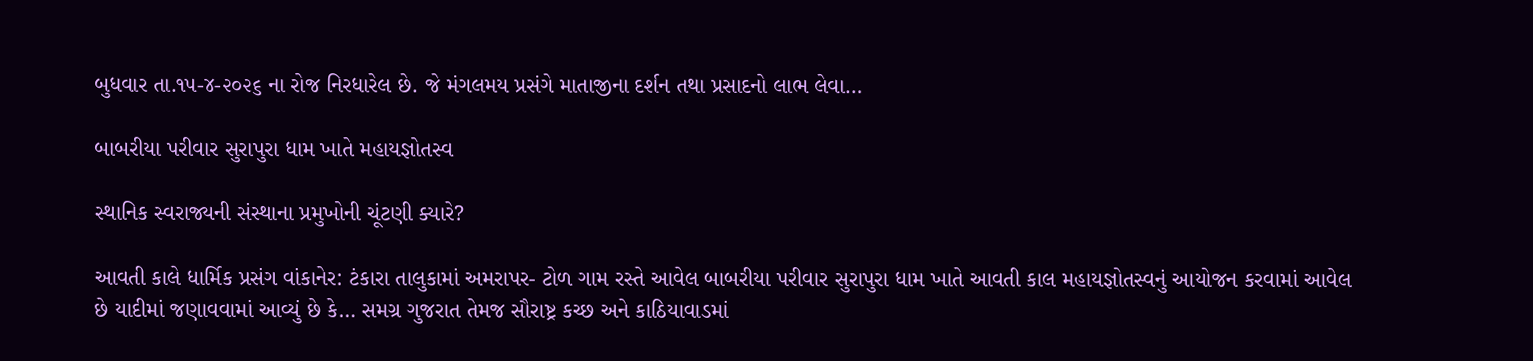બુધવાર તા.૧૫-૪-૨૦૨૬ ના રોજ નિરધારેલ છે. જે મંગલમય પ્રસંગે માતાજીના દર્શન તથા પ્રસાદનો લાભ લેવા…

બાબરીયા પરીવાર સુરાપુરા ધામ ખાતે મહાયજ્ઞોતસ્વ

સ્થાનિક સ્વરાજ્યની સંસ્થાના પ્રમુખોની ચૂંટણી ક્યારે?

આવતી કાલે ધાર્મિક પ્રસંગ વાંકાનેર: ટંકારા તાલુકામાં અમરાપર- ટોળ ગામ રસ્તે આવેલ બાબરીયા પરીવાર સુરાપુરા ધામ ખાતે આવતી કાલ મહાયજ્ઞોતસ્વનું આયોજન કરવામાં આવેલ છે યાદીમાં જણાવવામાં આવ્યું છે કે… સમગ્ર ગુજરાત તેમજ સૌરાષ્ટ્ર કચ્છ અને કાઠિયાવાડમાં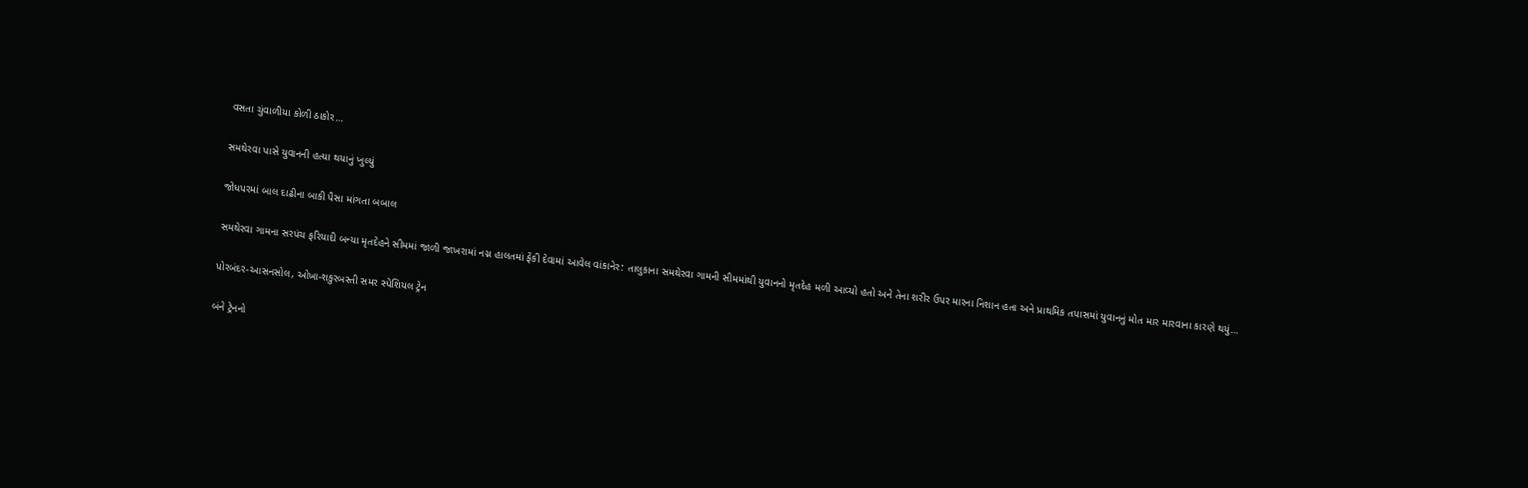વસતા ચુંવાળીયા કોળી ઠાકોર…

સમથેરવા પાસે યુવાનની હત્યા થયાનું ખુલ્યું

જોધપરમાં બાલ દાઢીના બાકી પૈસા માંગતા બબાલ

સમથેરવા ગામના સરપંચ ફરિયાદી બન્યા મૃતદેહને સીમમાં જાળી જાખરામાં નગ્ન હાલતમાં ફેંકી દેવામાં આવેલ વાંકાનેર: તાલુકાના સમથેરવા ગામની સીમમાંથી યુવાનનો મૃતદેહ મળી આવ્યો હતો અને તેના શરીર ઉપર મારના નિશાન હતા અને પ્રાથમિક તપાસમાં યુવાનનું મોત માર મારવાના કારણે થયું…

પોરબંદર-આસનસોલ, ઓખા-શકુરબસ્તી સમર સ્પેશિયલ ટ્રેન

બંને ટ્રેનનો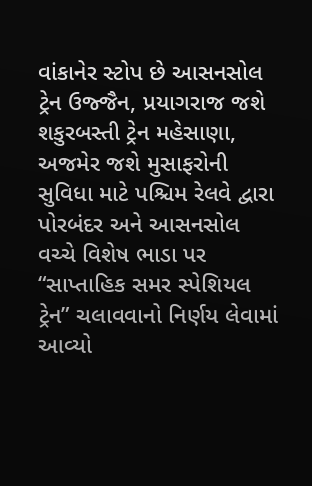વાંકાનેર સ્ટોપ છે આસનસોલ ટ્રેન ઉજ્જૈન, પ્રયાગરાજ જશે શકુરબસ્તી ટ્રેન મહેસાણા, અજમેર જશે મુસાફરોની સુવિધા માટે પશ્ચિમ રેલવે દ્વારા પોરબંદર અને આસનસોલ વચ્ચે વિશેષ ભાડા પર “સાપ્તાહિક સમર સ્પેશિયલ ટ્રેન” ચલાવવાનો નિર્ણય લેવામાં આવ્યો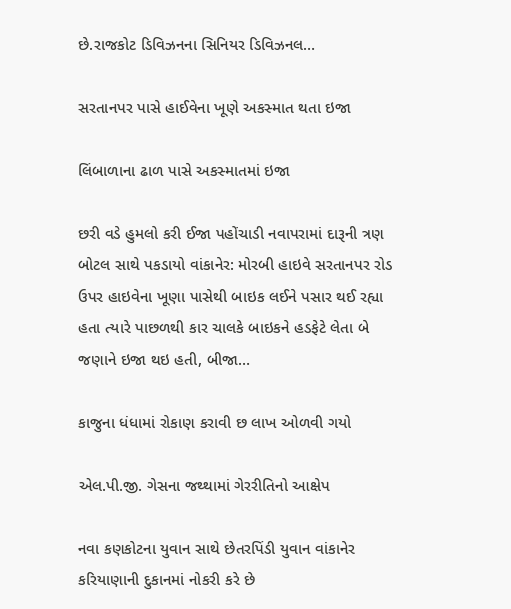છે.રાજકોટ ડિવિઝનના સિનિયર ડિવિઝનલ…

સરતાનપર પાસે હાઈવેના ખૂણે અકસ્માત થતા ઇજા

લિંબાળાના ઢાળ પાસે અકસ્માતમાં ઇજા

છરી વડે હુમલો કરી ઈજા પહોંચાડી નવાપરામાં દારૂની ત્રણ બોટલ સાથે પકડાયો વાંકાનેર: મોરબી હાઇવે સરતાનપર રોડ ઉપર હાઇવેના ખૂણા પાસેથી બાઇક લઈને પસાર થઈ રહ્યા હતા ત્યારે પાછળથી કાર ચાલકે બાઇકને હડફેટે લેતા બે જણાને ઇજા થઇ હતી, બીજા…

કાજુના ધંધામાં રોકાણ કરાવી છ લાખ ઓળવી ગયો

એલ.પી.જી. ગેસના જથ્થામાં ગેરરીતિનો આક્ષેપ

નવા કણકોટના યુવાન સાથે છેતરપિંડી યુવાન વાંકાનેર કરિયાણાની દુકાનમાં નોકરી કરે છે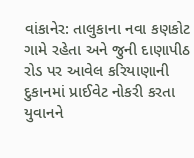વાંકાનેર: તાલુકાના નવા કણકોટ ગામે રહેતા અને જુની દાણાપીઠ રોડ પર આવેલ કરિયાણાની દુકાનમાં પ્રાઈવેટ નોકરી કરતા યુવાનને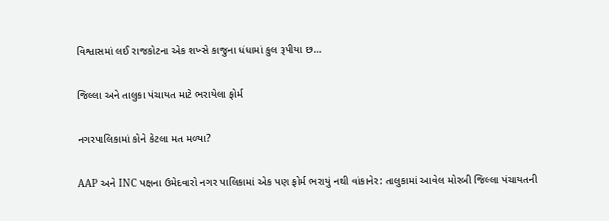વિશ્વાસમાં લઈ રાજકોટના એક શખ્સે કાજુના ધંધામાં કુલ રૂપીયા છ…

જિલ્લા અને તાલુકા પંચાયત માટે ભરાયેલા ફોર્મ

નગરપાલિકામાં કોને કેટલા મત મળ્યા?

AAP અને INC પક્ષના ઉમેદવારો નગર પાલિકામાં એક પણ ફોર્મ ભરાયું નથી વાંકાનેર: તાલુકામાં આવેલ મોરબી જિલ્લા પંચાયતની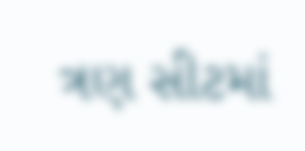ત્રણ સીટમાં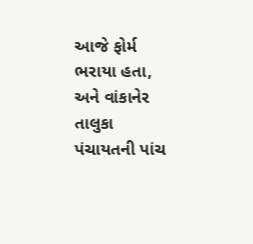આજે ફોર્મ ભરાયા હતા, અને વાંકાનેર તાલુકા પંચાયતની પાંચ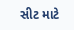સીટ માટે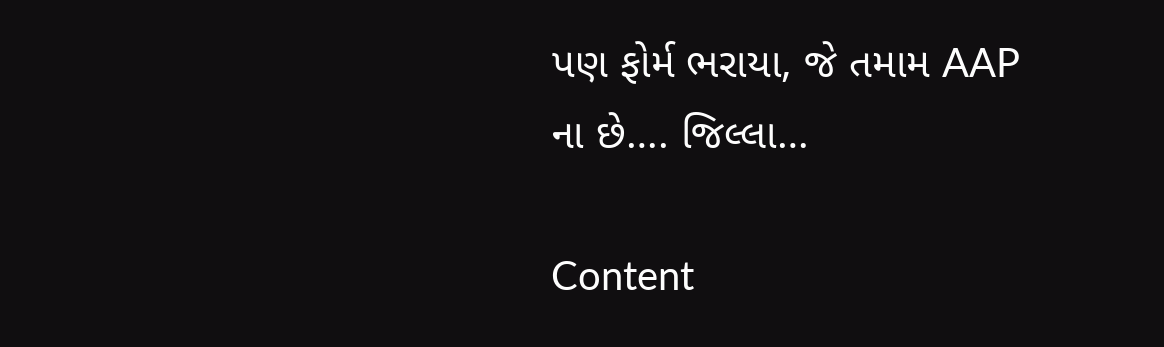પણ ફોર્મ ભરાયા, જે તમામ AAP ના છે…. જિલ્લા…

Content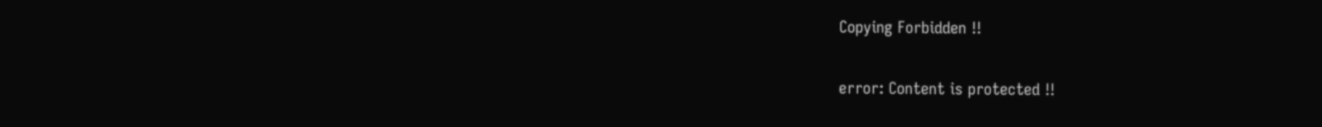Copying Forbidden !!

error: Content is protected !!